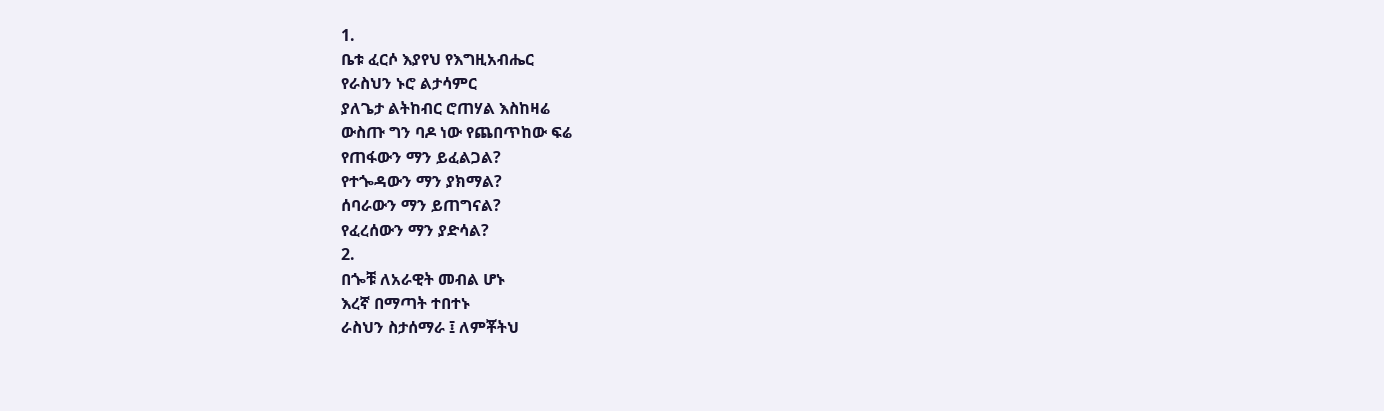1.
ቤቱ ፈርሶ እያየህ የእግዚአብሔር
የራስህን ኑሮ ልታሳምር
ያለጌታ ልትከብር ሮጠሃል እስከዛሬ
ውስጡ ግን ባዶ ነው የጨበጥከው ፍሬ
የጠፋውን ማን ይፈልጋል?
የተጐዳውን ማን ያክማል?
ሰባራውን ማን ይጠግናል?
የፈረሰውን ማን ያድሳል?
2.
በጐቹ ለአራዊት መብል ሆኑ
እረኛ በማጣት ተበተኑ
ራስህን ስታሰማራ ፤ ለምቾትህ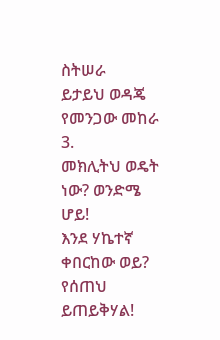ስትሠራ
ይታይህ ወዳጄ የመንጋው መከራ
3.
መክሊትህ ወዴት ነው? ወንድሜ ሆይ!
እንደ ሃኬተኛ ቀበርከው ወይ?
የሰጠህ ይጠይቅሃል!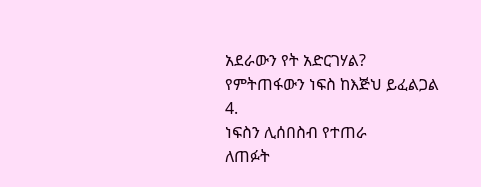አደራውን የት አድርገሃል?
የምትጠፋውን ነፍስ ከእጅህ ይፈልጋል
4.
ነፍስን ሊሰበስብ የተጠራ
ለጠፉት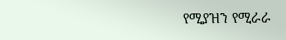የሚያዝን የሚራራ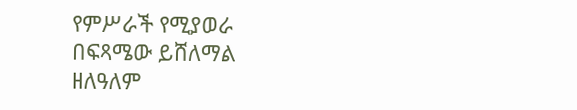የምሥራች የሚያወራ
በፍጻሜው ይሸለማል
ዘለዓለም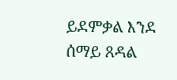ይደምቃል እንደ ሰማይ ጸዳል